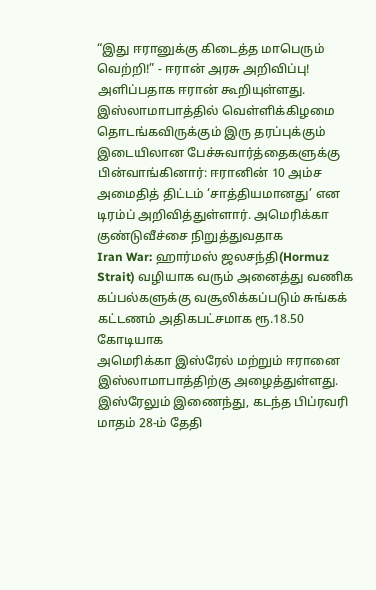“இது ஈரானுக்கு கிடைத்த மாபெரும் வெற்றி!” - ஈரான் அரசு அறிவிப்பு!
அளிப்பதாக ஈரான் கூறியுள்ளது. இஸ்லாமாபாத்தில் வெள்ளிக்கிழமை தொடங்கவிருக்கும் இரு தரப்புக்கும் இடையிலான பேச்சுவார்த்தைகளுக்கு
பின்வாங்கினார்: ஈரானின் 10 அம்ச அமைதித் திட்டம் ‘சாத்தியமானது’ என டிரம்ப் அறிவித்துள்ளார். அமெரிக்கா குண்டுவீச்சை நிறுத்துவதாக
Iran War: ஹார்மஸ் ஜலசந்தி(Hormuz Strait) வழியாக வரும் அனைத்து வணிக கப்பல்களுக்கு வசூலிக்கப்படும் சுங்கக் கட்டணம் அதிகபட்சமாக ரூ.18.50 கோடியாக
அமெரிக்கா இஸ்ரேல் மற்றும் ஈரானை இஸ்லாமாபாத்திற்கு அழைத்துள்ளது.
இஸ்ரேலும் இணைந்து, கடந்த பிப்ரவரி மாதம் 28-ம் தேதி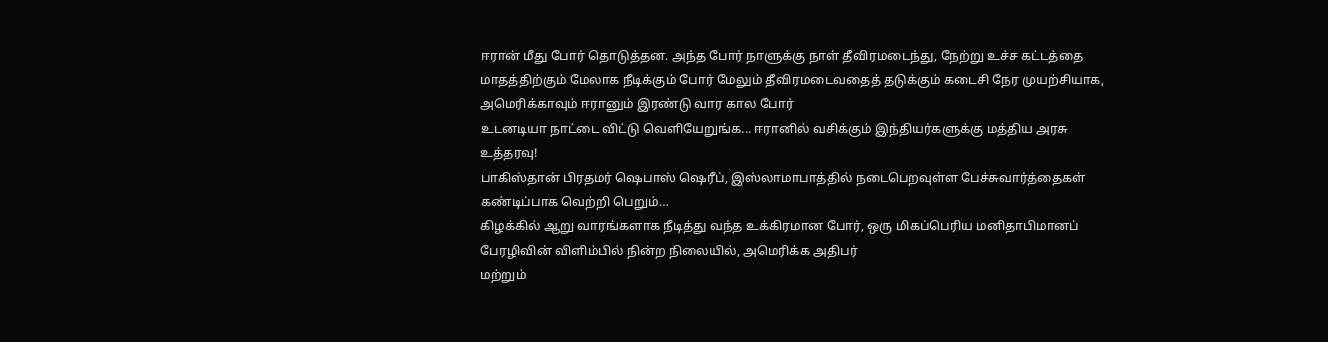ஈரான் மீது போர் தொடுத்தன. அந்த போர் நாளுக்கு நாள் தீவிரமடைந்து, நேற்று உச்ச கட்டத்தை
மாதத்திற்கும் மேலாக நீடிக்கும் போர் மேலும் தீவிரமடைவதைத் தடுக்கும் கடைசி நேர முயற்சியாக, அமெரிக்காவும் ஈரானும் இரண்டு வார கால போர்
உடனடியா நாட்டை விட்டு வெளியேறுங்க... ஈரானில் வசிக்கும் இந்தியர்களுக்கு மத்திய அரசு உத்தரவு!
பாகிஸ்தான் பிரதமர் ஷெபாஸ் ஷெரீப், இஸ்லாமாபாத்தில் நடைபெறவுள்ள பேச்சுவார்த்தைகள் கண்டிப்பாக வெற்றி பெறும்…
கிழக்கில் ஆறு வாரங்களாக நீடித்து வந்த உக்கிரமான போர், ஒரு மிகப்பெரிய மனிதாபிமானப் பேரழிவின் விளிம்பில் நின்ற நிலையில், அமெரிக்க அதிபர்
மற்றும்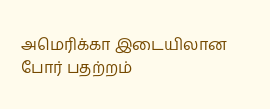அமெரிக்கா இடையிலான போர் பதற்றம்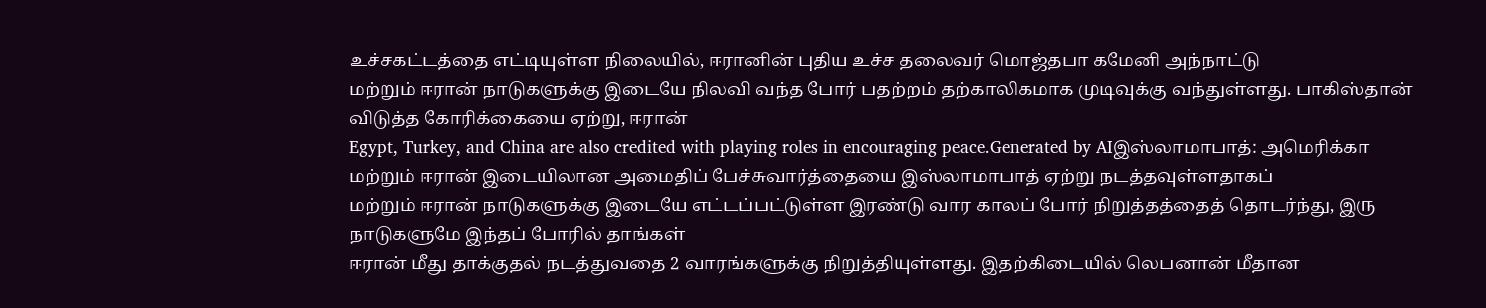உச்சகட்டத்தை எட்டியுள்ள நிலையில், ஈரானின் புதிய உச்ச தலைவர் மொஜ்தபா கமேனி அந்நாட்டு
மற்றும் ஈரான் நாடுகளுக்கு இடையே நிலவி வந்த போர் பதற்றம் தற்காலிகமாக முடிவுக்கு வந்துள்ளது. பாகிஸ்தான் விடுத்த கோரிக்கையை ஏற்று, ஈரான்
Egypt, Turkey, and China are also credited with playing roles in encouraging peace.Generated by AIஇஸ்லாமாபாத்: அமெரிக்கா மற்றும் ஈரான் இடையிலான அமைதிப் பேச்சுவார்த்தையை இஸ்லாமாபாத் ஏற்று நடத்தவுள்ளதாகப்
மற்றும் ஈரான் நாடுகளுக்கு இடையே எட்டப்பட்டுள்ள இரண்டு வார காலப் போர் நிறுத்தத்தைத் தொடர்ந்து, இரு நாடுகளுமே இந்தப் போரில் தாங்கள்
ஈரான் மீது தாக்குதல் நடத்துவதை 2 வாரங்களுக்கு நிறுத்தியுள்ளது. இதற்கிடையில் லெபனான் மீதான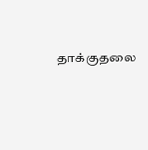தாக்குதலை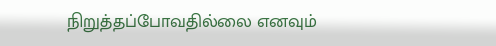நிறுத்தப்போவதில்லை எனவும்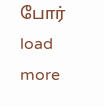போர்
load more